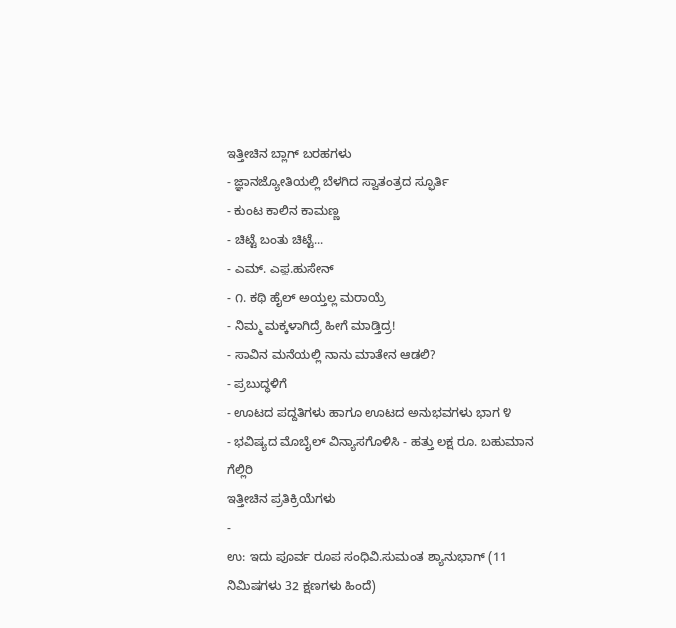ಇತ್ತೀಚಿನ ಬ್ಲಾಗ್ ಬರಹಗಳು
- ಜ್ಞಾನಜ್ಯೋತಿಯಲ್ಲಿ ಬೆಳಗಿದ ಸ್ವಾತಂತ್ರದ ಸ್ಫೂರ್ತಿ
- ಕುಂಟ ಕಾಲಿನ ಕಾಮಣ್ಣ
- ಚಿಟ್ಟೆ ಬಂತು ಚಿಟ್ಟೆ...
- ಎಮ್. ಎಫ಼.ಹುಸೇನ್
- ೧. ಕಥಿ ಹೈಲ್ ಅಯ್ತಲ್ಲ ಮರಾಯ್ರೆ
- ನಿಮ್ಮ ಮಕ್ಕಳಾಗಿದ್ರೆ ಹೀಗೆ ಮಾಡ್ತಿದ್ರ!
- ಸಾವಿನ ಮನೆಯಲ್ಲಿ ನಾನು ಮಾತೇನ ಆಡಲಿ?
- ಪ್ರಬುದ್ಧಳಿಗೆ
- ಊಟದ ಪದ್ದತಿಗಳು ಹಾಗೂ ಊಟದ ಅನುಭವಗಳು ಭಾಗ ೪
- ಭವಿಷ್ಯದ ಮೊಬೈಲ್ ವಿನ್ಯಾಸಗೊಳಿಸಿ - ಹತ್ತು ಲಕ್ಷ ರೂ. ಬಹುಮಾನ ಗೆಲ್ಲಿರಿ
ಇತ್ತೀಚಿನ ಪ್ರತಿಕ್ರಿಯೆಗಳು
-
ಉ: ಇದು ಪೂರ್ವ ರೂಪ ಸಂಧಿವಿ.ಸುಮಂತ ಶ್ಯಾನುಭಾಗ್ (11 ನಿಮಿಷಗಳು 32 ಕ್ಷಣಗಳು ಹಿಂದೆ)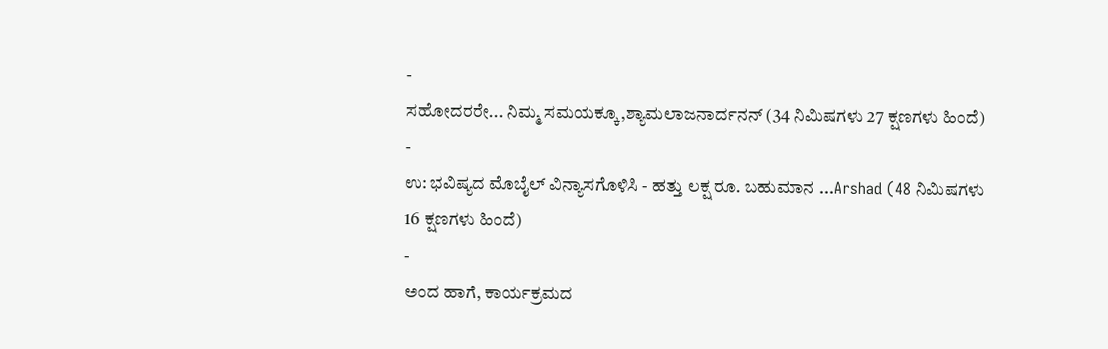-
ಸಹೋದರರೇ... ನಿಮ್ಮ ಸಮಯಕ್ಕೂ,ಶ್ಯಾಮಲಾಜನಾರ್ದನನ್ (34 ನಿಮಿಷಗಳು 27 ಕ್ಷಣಗಳು ಹಿಂದೆ)
-
ಉ: ಭವಿಷ್ಯದ ಮೊಬೈಲ್ ವಿನ್ಯಾಸಗೊಳಿಸಿ - ಹತ್ತು ಲಕ್ಷ ರೂ. ಬಹುಮಾನ ...Arshad (48 ನಿಮಿಷಗಳು 16 ಕ್ಷಣಗಳು ಹಿಂದೆ)
-
ಅಂದ ಹಾಗೆ, ಕಾರ್ಯಕ್ರಮದ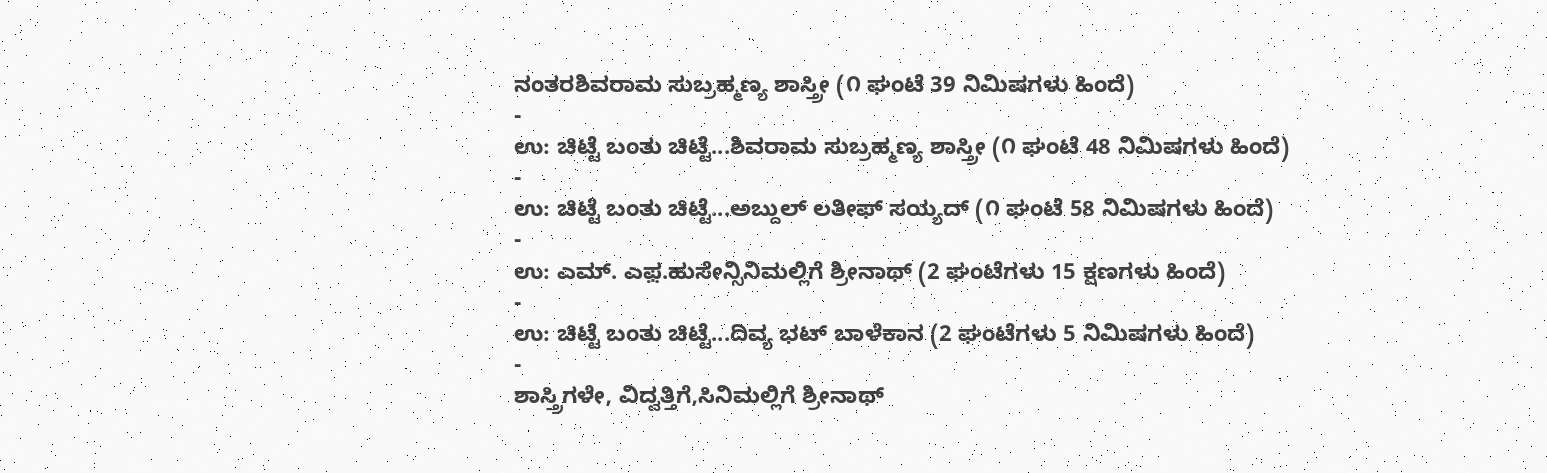ನಂತರಶಿವರಾಮ ಸುಬ್ರಹ್ಮಣ್ಯ ಶಾಸ್ತ್ರೀ (೧ ಘಂಟೆ 39 ನಿಮಿಷಗಳು ಹಿಂದೆ)
-
ಉ: ಚಿಟ್ಟೆ ಬಂತು ಚಿಟ್ಟೆ...ಶಿವರಾಮ ಸುಬ್ರಹ್ಮಣ್ಯ ಶಾಸ್ತ್ರೀ (೧ ಘಂಟೆ 48 ನಿಮಿಷಗಳು ಹಿಂದೆ)
-
ಉ: ಚಿಟ್ಟೆ ಬಂತು ಚಿಟ್ಟೆ...ಅಬ್ದುಲ್ ಲತೀಫ್ ಸಯ್ಯದ್ (೧ ಘಂಟೆ 58 ನಿಮಿಷಗಳು ಹಿಂದೆ)
-
ಉ: ಎಮ್. ಎಫ಼.ಹುಸೇನ್ಸಿನಿಮಲ್ಲಿಗೆ ಶ್ರೀನಾಥ್ (2 ಘಂಟೆಗಳು 15 ಕ್ಷಣಗಳು ಹಿಂದೆ)
-
ಉ: ಚಿಟ್ಟೆ ಬಂತು ಚಿಟ್ಟೆ...ದಿವ್ಯ ಭಟ್ ಬಾಳೆಕಾನ (2 ಘಂಟೆಗಳು 5 ನಿಮಿಷಗಳು ಹಿಂದೆ)
-
ಶಾಸ್ತ್ರಿಗಳೇ, ವಿದ್ವತ್ತಿಗೆ,ಸಿನಿಮಲ್ಲಿಗೆ ಶ್ರೀನಾಥ್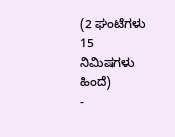(2 ಘಂಟೆಗಳು 15 ನಿಮಿಷಗಳು ಹಿಂದೆ)
-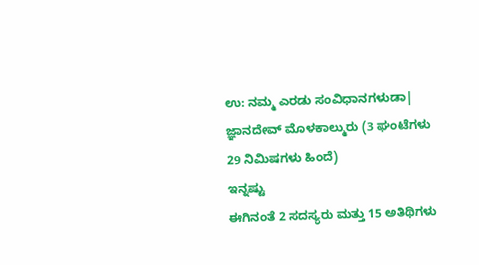ಉ: ನಮ್ಮ ಎರಡು ಸಂವಿಧಾನಗಳುಡಾ| ಜ್ಞಾನದೇವ್ ಮೊಳಕಾಲ್ಮುರು (3 ಘಂಟೆಗಳು 29 ನಿಮಿಷಗಳು ಹಿಂದೆ)
ಇನ್ನಷ್ಟು
ಈಗಿನಂತೆ 2 ಸದಸ್ಯರು ಮತ್ತು 15 ಅತಿಥಿಗಳು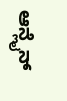ಆನ್ಲೈನ್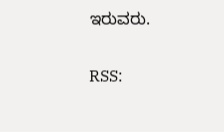ಇರುವರು.


RSS: